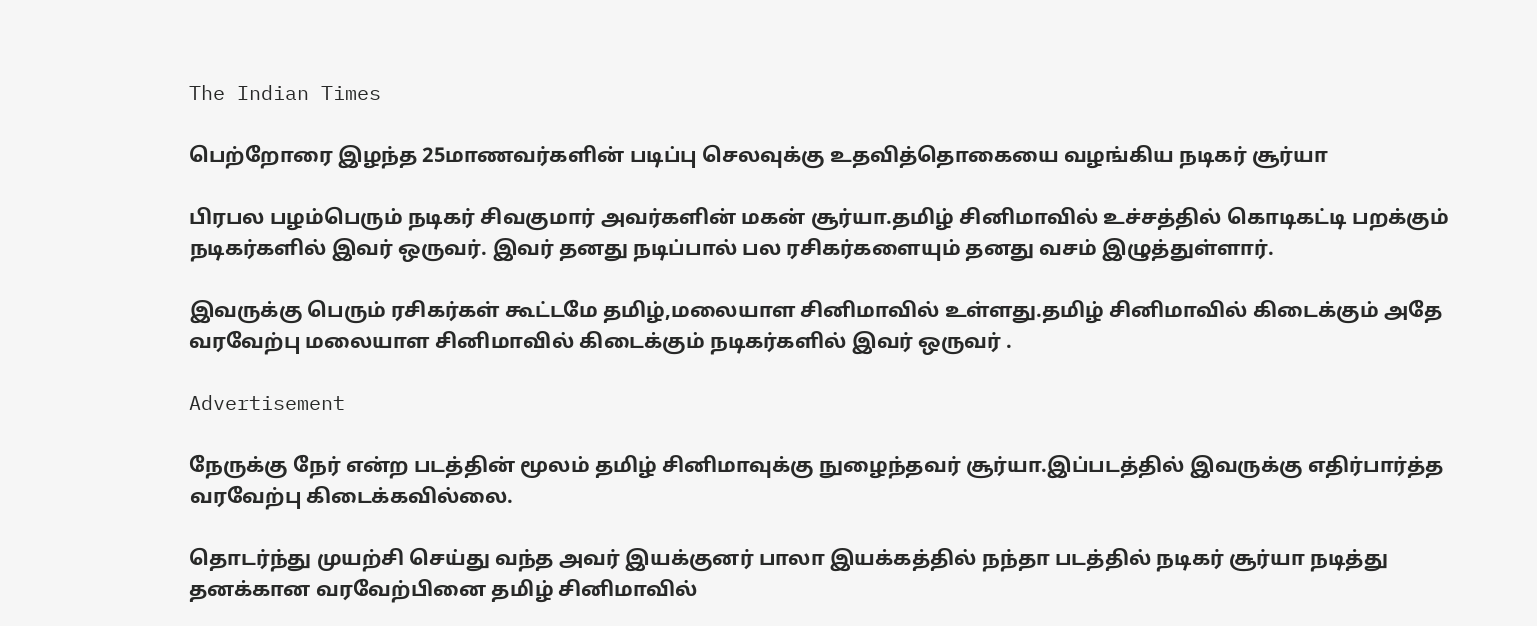The Indian Times

பெற்றோரை இழந்த 25மாணவர்களின் படிப்பு செலவுக்கு உதவித்தொகையை வழங்கிய நடிகர் சூர்யா

பிரபல பழம்பெரும் நடிகர் சிவகுமார் அவர்களின் மகன் சூர்யா.தமிழ் சினிமாவில் உச்சத்தில் கொடிகட்டி பறக்கும் நடிகர்களில் இவர் ஒருவர். இவர் தனது நடிப்பால் பல ரசிகர்களையும் தனது வசம் இழுத்துள்ளார்.

இவருக்கு பெரும் ரசிகர்கள் கூட்டமே தமிழ்,மலையாள சினிமாவில் உள்ளது.தமிழ் சினிமாவில் கிடைக்கும் அதே வரவேற்பு மலையாள சினிமாவில் கிடைக்கும் நடிகர்களில் இவர் ஒருவர் .

Advertisement

நேருக்கு நேர் என்ற படத்தின் மூலம் தமிழ் சினிமாவுக்கு நுழைந்தவர் சூர்யா.இப்படத்தில் இவருக்கு எதிர்பார்த்த வரவேற்பு கிடைக்கவில்லை.

தொடர்ந்து முயற்சி செய்து வந்த அவர் இயக்குனர் பாலா இயக்கத்தில் நந்தா படத்தில் நடிகர் சூர்யா நடித்து தனக்கான வரவேற்பினை தமிழ் சினிமாவில்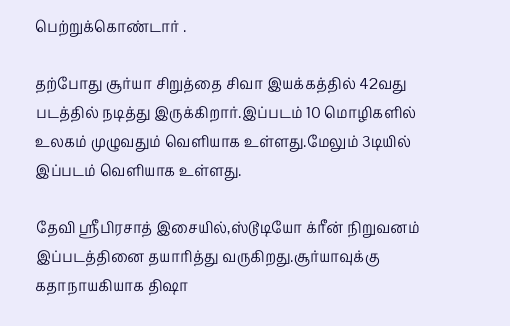பெற்றுக்கொண்டார் .

தற்போது சூர்யா சிறுத்தை சிவா இயக்கத்தில் 42வது படத்தில் நடித்து இருக்கிறார்.இப்படம் 10 மொழிகளில் உலகம் முழுவதும் வெளியாக உள்ளது.மேலும் 3டியில் இப்படம் வெளியாக உள்ளது.

தேவி ஸ்ரீபிரசாத் இசையில்,ஸ்டூடியோ க்ரீன் நிறுவனம் இப்படத்தினை தயாரித்து வருகிறது.சூர்யாவுக்கு கதாநாயகியாக திஷா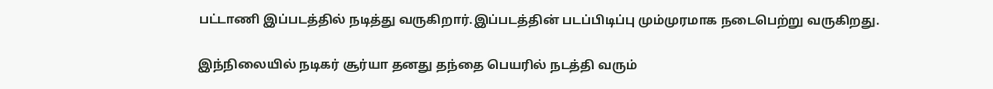பட்டாணி இப்படத்தில் நடித்து வருகிறார்.இப்படத்தின் படப்பிடிப்பு மும்முரமாக நடைபெற்று வருகிறது.

இந்நிலையில் நடிகர் சூர்யா தனது தந்தை பெயரில் நடத்தி வரும்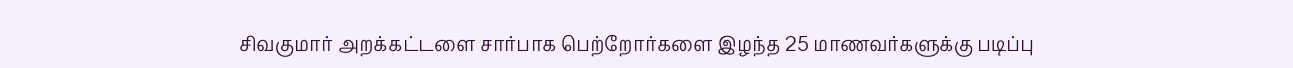சிவகுமார் அறக்கட்டளை சார்பாக பெற்றோர்களை இழந்த 25 மாணவர்களுக்கு படிப்பு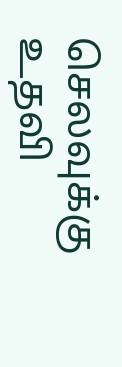செலவுக்கு உதவி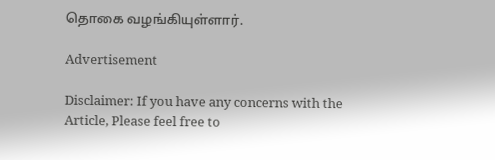தொகை வழங்கியுள்ளார்.

Advertisement

Disclaimer: If you have any concerns with the Article, Please feel free to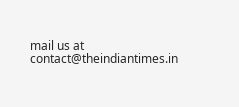mail us at contact@theindiantimes.in